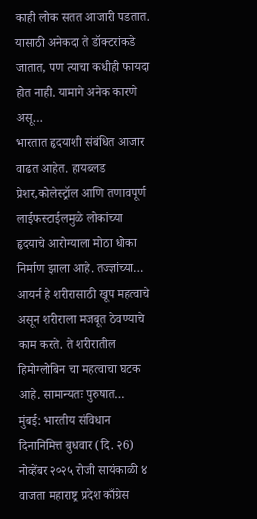काही लोक सतत आजारी पडतात. यासाठी अनेकदा ते डॉक्टरांकडे जातात, पण त्याचा कधीही फायदा होत नाही. यामागे अनेक कारणे असू…
भारतात हृदयाशी संबंधित आजार वाढत आहेत. हायब्लड प्रेशर,कोलेस्ट्रॉल आणि तणावपूर्ण लाईफस्टाईलमुळे लोकांच्या हृदयाचे आरोग्याला मोठा धोका निर्माण झाला आहे. तज्ज्ञांच्या…
आयर्न हे शरीरासाठी खूप महत्वाचे असून शरीराला मजबूत ठेवण्याचे काम करते. ते शरीरातील हिमोग्लोबिन चा महत्वाचा घटक आहे. सामान्यतः पुरुषात…
मुंबई: भारतीय संविधान दिनानिमित्त बुधवार (दि. २6) नोव्हेंबर २०२५ रोजी सायंकाळी ४ वाजता महाराष्ट्र प्रदेश काँग्रेस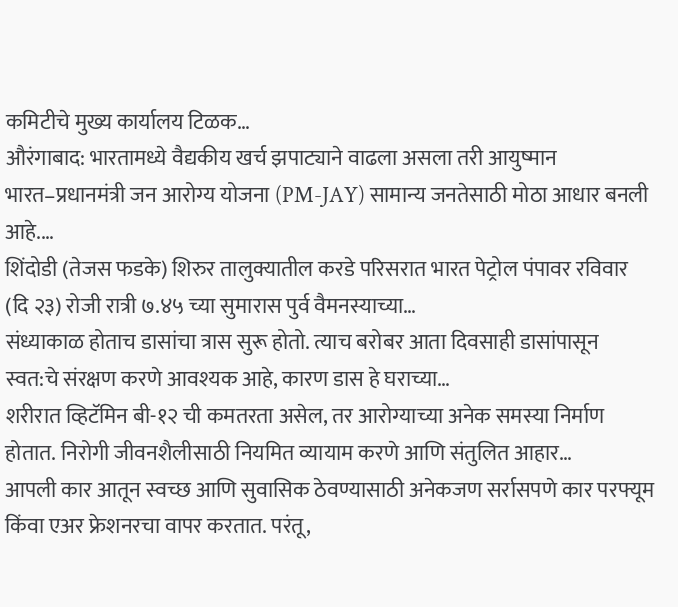कमिटीचे मुख्य कार्यालय टिळक…
औरंगाबाद: भारतामध्ये वैद्यकीय खर्च झपाट्याने वाढला असला तरी आयुष्मान भारत–प्रधानमंत्री जन आरोग्य योजना (PM-JAY) सामान्य जनतेसाठी मोठा आधार बनली आहे.…
शिंदोडी (तेजस फडके) शिरुर तालुक्यातील करडे परिसरात भारत पेट्रोल पंपावर रविवार (दि २३) रोजी रात्री ७.४५ च्या सुमारास पुर्व वैमनस्याच्या…
संध्याकाळ होताच डासांचा त्रास सुरू होतो. त्याच बरोबर आता दिवसाही डासांपासून स्वत:चे संरक्षण करणे आवश्यक आहे, कारण डास हे घराच्या…
शरीरात व्हिटॅमिन बी-१२ ची कमतरता असेल, तर आरोग्याच्या अनेक समस्या निर्माण होतात. निरोगी जीवनशैलीसाठी नियमित व्यायाम करणे आणि संतुलित आहार…
आपली कार आतून स्वच्छ आणि सुवासिक ठेवण्यासाठी अनेकजण सर्रासपणे कार परफ्यूम किंवा एअर फ्रेशनरचा वापर करतात. परंतू,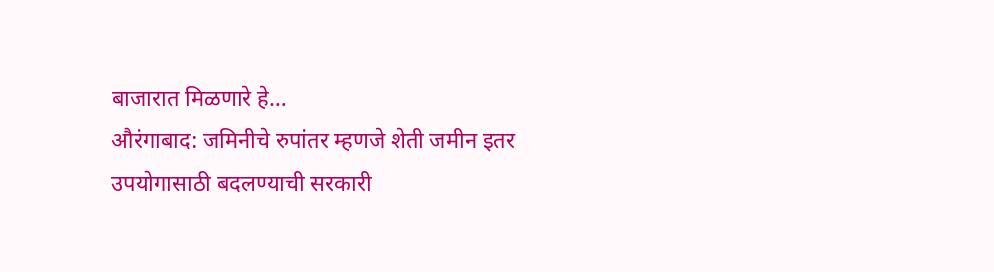बाजारात मिळणारे हे…
औरंगाबाद: जमिनीचे रुपांतर म्हणजे शेती जमीन इतर उपयोगासाठी बदलण्याची सरकारी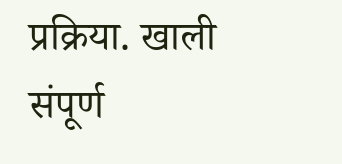प्रक्रिया. खाली संपूर्ण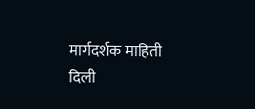मार्गदर्शक माहिती दिली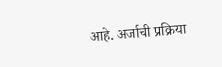आहे. अर्जाची प्रक्रिया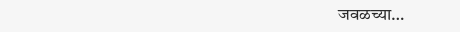जवळच्या…